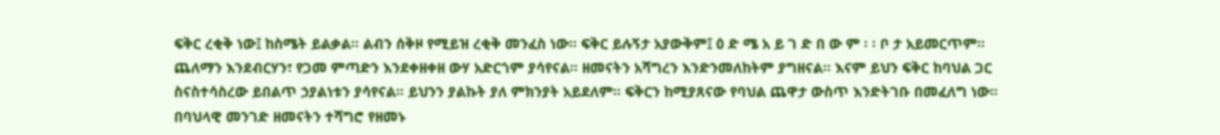ፍቅር ረቂቅ ነው፤ ከስሜት ይልቃል። ልብን ሰቅዞ የሚይዝ ረቂቅ መንፈስ ነው፡፡ ፍቅር ይሉኝታ አያውቅም፤ ዕ ድ ሜ አ ይ ገ ድ በ ው ም ፡ ፡ ቦ ታ አይመርጥም። ጨለማን እንደብርሃን፣ የጋመ ምጣድን እንደቀዘቀዘ ውሃ አድርጎም ያሳየናል። ዘመናትን አሻግረን እንድንመለከትም ያግዘናል። እናም ይህን ፍቅር ከባህል ጋር ስናስተሳስረው ይበልጥ ኃያልነቱን ያሳየናል። ይህንን ያልኩት ያለ ምክንያት አይደለም። ፍቅርን ከሚያጸናው የባህል ጨዋታ ውስጥ እንድትገቡ በመፈለግ ነው።
በባህላዊ መንገድ ዘመናትን ተሻግሮ የዘመኑ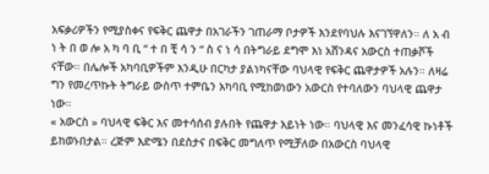አፍቃሪዎችን የሚያስቀና የፍቅር ጨዋታ በአገራችን ገጠራማ ቦታዎች እንደየባህሉ እናገኘዋለን። ለ አ ብ ነ ት በ ወ ሎ አ ካ ባ ቢ “ ተ በ ቺ ሳ ን “ ስ ና ነ ሳ በትግራይ ደግሞ እነ አሸንዳና አውርስ ተጠቃሾች ናቸው። በሌሎች አካባቢዎችም እንዲሁ በርካታ ያልነካናቸው ባህላዊ የፍቅር ጨዋታዎች አሉን። ለዛሬ ግን የመረጥኩት ትግራይ ውስጥ ተምቤን አካባቢ የሚከወነውን አውርስ የተባለውን ባህላዊ ጨዋታ ነው።
« አውርስ » ባህላዊ ፍቅር እና መተሳሰብ ያሉበት የጨዋታ አይነት ነው። ባህላዊ እና መንፈሳዊ ኩነቶች ይከወኑበታል። ረጅም እድሜን በደስታና በፍቅር መግለጥ የሚቻለው በአውርስ ባህላዊ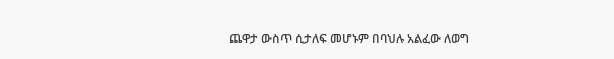ጨዋታ ውስጥ ሲታለፍ መሆኑም በባህሉ አልፈው ለወግ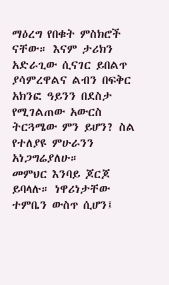ማዕረግ የበቁት ምስክሮች ናቸው። እናም ታሪክን አድራጊው ሲናገር ይበልጥ ያሳምረዋልና ልብን በፍቅር አክንፎ ዓይንን በደስታ የሚገልጠው አውርስ ትርጓሜው ምን ይሆን? ስል የተለያዩ ምሁራንን አነጋግሬያለሁ።
መምህር እንባይ ጆርጆ ይባላሉ። ነዋሪነታቸው ተምቤን ውስጥ ሲሆን፤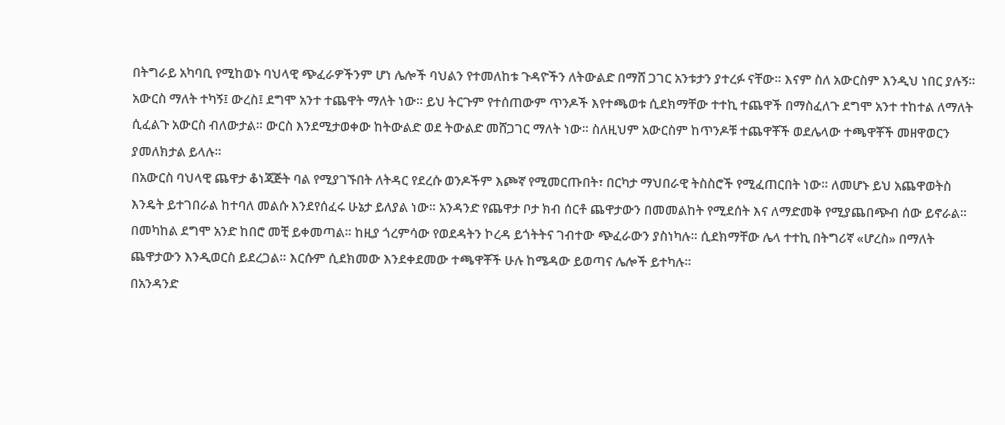በትግራይ አካባቢ የሚከወኑ ባህላዊ ጭፈራዎችንም ሆነ ሌሎች ባህልን የተመለከቱ ጉዳዮችን ለትውልድ በማሸ ጋገር አንቱታን ያተረፉ ናቸው። እናም ስለ አውርስም እንዲህ ነበር ያሉኝ።
አውርስ ማለት ተካኝ፤ ውረስ፤ ደግሞ አንተ ተጨዋት ማለት ነው። ይህ ትርጉም የተሰጠውም ጥንዶች እየተጫወቱ ሲደክማቸው ተተኪ ተጨዋች በማስፈለጉ ደግሞ አንተ ተከተል ለማለት ሲፈልጉ አውርስ ብለውታል። ውርስ እንደሚታወቀው ከትውልድ ወደ ትውልድ መሸጋገር ማለት ነው። ስለዚህም አውርስም ከጥንዶቹ ተጨዋቾች ወደሌላው ተጫዋቾች መዘዋወርን ያመለክታል ይላሉ።
በአውርስ ባህላዊ ጨዋታ ቆነጃጅት ባል የሚያገኙበት ለትዳር የደረሱ ወንዶችም እጮኛ የሚመርጡበት፣ በርካታ ማህበራዊ ትስስሮች የሚፈጠርበት ነው። ለመሆኑ ይህ አጨዋወትስ እንዴት ይተገበራል ከተባለ መልሱ እንደየሰፈሩ ሁኔታ ይለያል ነው። አንዳንድ የጨዋታ ቦታ ክብ ሰርቶ ጨዋታውን በመመልከት የሚደሰት እና ለማድመቅ የሚያጨበጭብ ሰው ይኖራል።
በመካከል ደግሞ አንድ ከበሮ መቺ ይቀመጣል። ከዚያ ጎረምሳው የወደዳትን ኮረዳ ይጎትትና ገብተው ጭፈራውን ያስነካሉ። ሲደክማቸው ሌላ ተተኪ በትግሪኛ «ሆረስ» በማለት ጨዋታውን እንዲወርስ ይደረጋል። እርሱም ሲደክመው እንደቀደመው ተጫዋቾች ሁሉ ከሜዳው ይወጣና ሌሎች ይተካሉ።
በአንዳንድ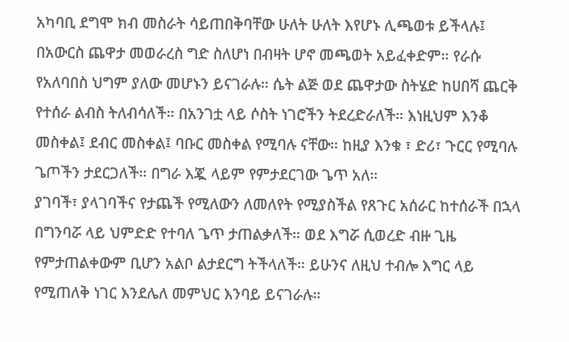አካባቢ ደግሞ ክብ መስራት ሳይጠበቅባቸው ሁለት ሁለት እየሆኑ ሊጫወቱ ይችላሉ፤ በአውርስ ጨዋታ መወራረስ ግድ ስለሆነ በብዛት ሆኖ መጫወት አይፈቀድም። የራሱ የአለባበስ ህግም ያለው መሆኑን ይናገራሉ። ሴት ልጅ ወደ ጨዋታው ስትሄድ ከሀበሻ ጨርቅ የተሰራ ልብስ ትለብሳለች። በአንገቷ ላይ ሶስት ነገሮችን ትደረድራለች። እነዚህም እንቆ መስቀል፤ ደብር መስቀል፤ ባቡር መስቀል የሚባሉ ናቸው። ከዚያ እንቁ ፣ ድሪ፣ ጉርር የሚባሉ ጌጦችን ታደርጋለች። በግራ እጇ ላይም የምታደርገው ጌጥ አለ።
ያገባች፣ ያላገባችና የታጨች የሚለውን ለመለየት የሚያስችል የጸጉር አሰራር ከተሰራች በኋላ በግንባሯ ላይ ህምድድ የተባለ ጌጥ ታጠልቃለች። ወደ እግሯ ሲወረድ ብዙ ጊዜ የምታጠልቀውም ቢሆን አልቦ ልታደርግ ትችላለች። ይሁንና ለዚህ ተብሎ እግር ላይ የሚጠለቅ ነገር እንደሌለ መምህር እንባይ ይናገራሉ።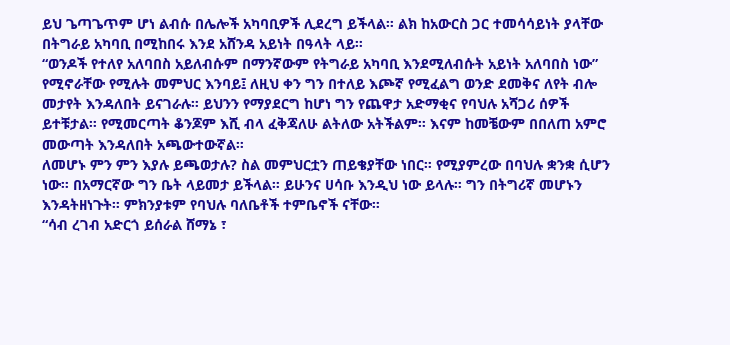ይህ ጌጣጌጥም ሆነ ልብሱ በሌሎች አካባቢዎች ሊደረግ ይችላል። ልክ ከአውርስ ጋር ተመሳሳይነት ያላቸው በትግራይ አካባቢ በሚከበሩ እንደ አሸንዳ አይነት በዓላት ላይ።
“ወንዶች የተለየ አለባበስ አይለብሱም በማንኛውም የትግራይ አካባቢ እንደሚለብሱት አይነት አለባበስ ነው” የሚኖራቸው የሚሉት መምህር እንባይ፤ ለዚህ ቀን ግን በተለይ እጮኛ የሚፈልግ ወንድ ደመቅና ለየት ብሎ መታየት እንዳለበት ይናገራሉ። ይህንን የማያደርግ ከሆነ ግን የጨዋታ አድማቂና የባህሉ አሻጋሪ ሰዎች ይተቹታል። የሚመርጣት ቆንጆም እሺ ብላ ፈቅጃለሁ ልትለው አትችልም። እናም ከመቼውም በበለጠ አምሮ መውጣት እንዳለበት አጫውተውኛል።
ለመሆኑ ምን ምን እያሉ ይጫወታሉ? ስል መምህርቷን ጠይቄያቸው ነበር። የሚያምረው በባህሉ ቋንቋ ሲሆን ነው። በአማርኛው ግን ቤት ላይመታ ይችላል። ይሁንና ሀሳቡ እንዲህ ነው ይላሉ። ግን በትግሪኛ መሆኑን እንዳትዘነጉት። ምክንያቱም የባህሉ ባለቤቶች ተምቤኖች ናቸው።
“ሳብ ረገብ አድርጎ ይሰራል ሸማኔ ፣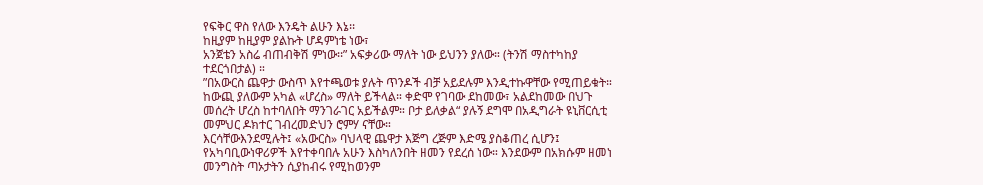የፍቅር ዋስ የለው እንዴት ልሁን እኔ፡፡
ከዚያም ከዚያም ያልኩት ሆዳምነቴ ነው፣
አንጀቴን አስሬ ብጠብቅሽ ምነው፡፡” አፍቃሪው ማለት ነው ይህንን ያለው። (ትንሽ ማስተካከያ ተደርጎበታል) ።
”በአውርስ ጨዋታ ውስጥ እየተጫወቱ ያሉት ጥንዶች ብቻ አይደሉም እንዲተኩዋቸው የሚጠይቁት። ከውጪ ያለውም አካል «ሆረስ» ማለት ይችላል። ቀድሞ የገባው ደከመው፣ አልደከመው በህጉ መሰረት ሆረስ ከተባለበት ማንገራገር አይችልም። ቦታ ይለቃል“ ያሉኝ ደግሞ በአዲግራት ዩኒቨርሲቲ መምህር ዶክተር ገብረመድህን ሮምሃ ናቸው።
እርሳቸውእንደሚሉት፤ «አውርስ» ባህላዊ ጨዋታ እጅግ ረጅም እድሜ ያስቆጠረ ሲሆን፤ የአካባቢውነዋሪዎች እየተቀባበሉ አሁን እስካለንበት ዘመን የደረሰ ነው። እንደውም በአክሱም ዘመነ መንግስት ጣኦታትን ሲያከብሩ የሚከወንም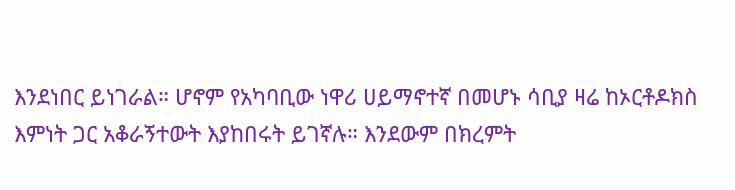እንደነበር ይነገራል። ሆኖም የአካባቢው ነዋሪ ሀይማኖተኛ በመሆኑ ሳቢያ ዛሬ ከኦርቶዶክስ እምነት ጋር አቆራኝተውት እያከበሩት ይገኛሉ። እንደውም በክረምት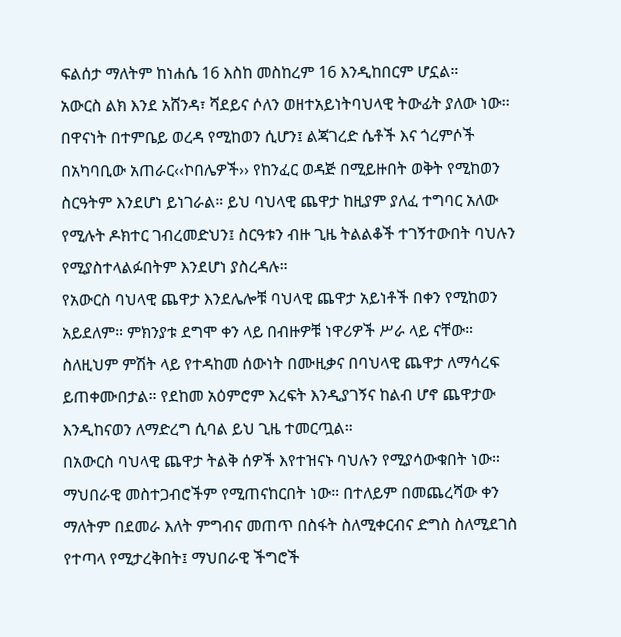ፍልሰታ ማለትም ከነሐሴ 16 እስከ መስከረም 16 እንዲከበርም ሆኗል።
አውርስ ልክ እንደ አሸንዳ፣ ሻደይና ሶለን ወዘተአይነትባህላዊ ትውፊት ያለው ነው፡፡ በዋናነት በተምቤይ ወረዳ የሚከወን ሲሆን፤ ልጃገረድ ሴቶች እና ጎረምሶች በአካባቢው አጠራር‹‹ኮበሌዎች›› የከንፈር ወዳጅ በሚይዙበት ወቅት የሚከወን ስርዓትም እንደሆነ ይነገራል። ይህ ባህላዊ ጨዋታ ከዚያም ያለፈ ተግባር አለው የሚሉት ዶክተር ገብረመድህን፤ ስርዓቱን ብዙ ጊዜ ትልልቆች ተገኝተውበት ባህሉን የሚያስተላልፉበትም እንደሆነ ያስረዳሉ።
የአውርስ ባህላዊ ጨዋታ እንደሌሎቹ ባህላዊ ጨዋታ አይነቶች በቀን የሚከወን አይደለም። ምክንያቱ ደግሞ ቀን ላይ በብዙዎቹ ነዋሪዎች ሥራ ላይ ናቸው። ስለዚህም ምሽት ላይ የተዳከመ ሰውነት በሙዚቃና በባህላዊ ጨዋታ ለማሳረፍ ይጠቀሙበታል። የደከመ አዕምሮም እረፍት እንዲያገኝና ከልብ ሆኖ ጨዋታው እንዲከናወን ለማድረግ ሲባል ይህ ጊዜ ተመርጧል።
በአውርስ ባህላዊ ጨዋታ ትልቅ ሰዎች እየተዝናኑ ባህሉን የሚያሳውቁበት ነው። ማህበራዊ መስተጋብሮችም የሚጠናከርበት ነው። በተለይም በመጨረሻው ቀን ማለትም በደመራ እለት ምግብና መጠጥ በስፋት ስለሚቀርብና ድግስ ስለሚደገስ የተጣላ የሚታረቅበት፤ ማህበራዊ ችግሮች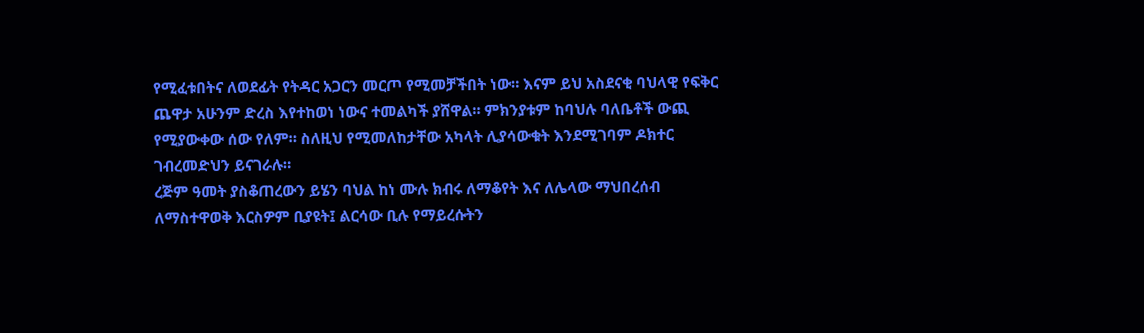የሚፈቱበትና ለወደፊት የትዳር አጋርን መርጦ የሚመቻችበት ነው። እናም ይህ አስደናቂ ባህላዊ የፍቅር ጨዋታ አሁንም ድረስ እየተከወነ ነውና ተመልካች ያሸዋል። ምክንያቱም ከባህሉ ባለቤቶች ውጪ የሚያውቀው ሰው የለም። ስለዚህ የሚመለከታቸው አካላት ሊያሳውቁት እንደሚገባም ዶክተር ገብረመድህን ይናገራሉ።
ረጅም ዓመት ያስቆጠረውን ይሄን ባህል ከነ ሙሉ ክብሩ ለማቆየት እና ለሌላው ማህበረሰብ ለማስተዋወቅ እርስዎም ቢያዩት፤ ልርሳው ቢሉ የማይረሱትን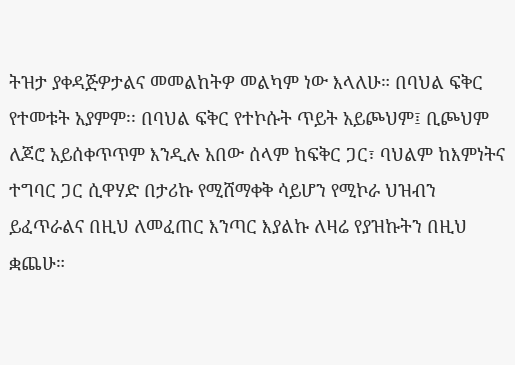ትዝታ ያቀዳጅዎታልና መመልከትዎ መልካም ነው እላለሁ። በባህል ፍቅር የተመቱት አያምም፡፡ በባህል ፍቅር የተኮሱት ጥይት አይጮህም፤ ቢጮህም ለጆሮ አይሰቀጥጥም እንዲሉ አበው ሰላም ከፍቅር ጋር፣ ባህልም ከእምነትና ተግባር ጋር ሲዋሃድ በታሪኩ የሚሸማቀቅ ሳይሆን የሚኮራ ህዝብን ይፈጥራልና በዚህ ለመፈጠር እንጣር እያልኩ ለዛሬ የያዝኩትን በዚህ ቋጨሁ።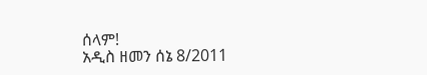ሰላም!
አዲስ ዘመን ሰኔ 8/2011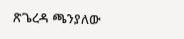ጽጌረዳ ጫንያለው